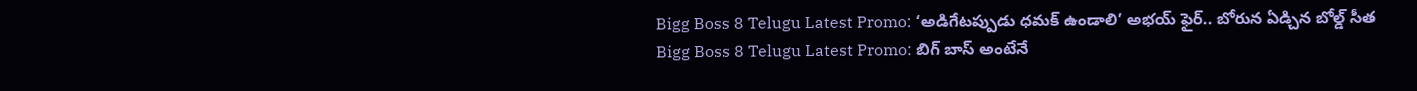Bigg Boss 8 Telugu Latest Promo: ‘అడిగేటప్పుడు ధమక్ ఉండాలి’ అభయ్ ఫైర్.. బోరున ఏడ్చిన బోల్డ్ సీత
Bigg Boss 8 Telugu Latest Promo: బిగ్ బాస్ అంటేనే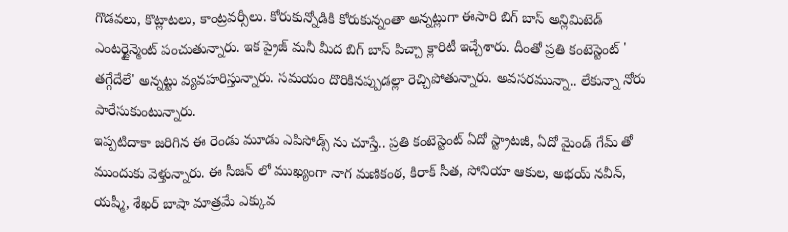గొడవలు, కొట్లాటలు, కాంట్రవర్సీలు. కోరుకున్నోడికి కోరుకున్నంతా అన్నట్లుగా ఈసారి బిగ్ బాస్ అన్లిమిటెడ్ ఎంటర్టైన్మెంట్ పంచుతున్నారు. ఇక ప్రైజ్ మనీ మీద బిగ్ బాస్ పిచ్చా క్లారిటీ ఇచ్చేశారు. దీంతో ప్రతి కంటెస్టెంట్ ' తగ్గేదేలే' అన్నట్టు వ్యవహరిస్తున్నారు. సమయం దొరికినప్పుడల్లా రెచ్చిపోతున్నారు. అవసరమున్నా.. లేకున్నా నోరు పారేసుకుంటున్నారు.
ఇప్పటిదాకా జరిగిన ఈ రెండు మూడు ఎపిసోడ్స్ ను చూస్తే.. ప్రతి కంటెస్టెంట్ ఏదో స్ట్రాటజీ, ఏదో మైండ్ గేమ్ తో ముందుకు వెళ్తున్నారు. ఈ సీజన్ లో ముఖ్యంగా నాగ మణికంఠ, కిరాక్ సీత, సోనియా ఆకుల, అభయ్ నవీన్, యష్మీ, శేఖర్ బాషా మాత్రమే ఎక్కువ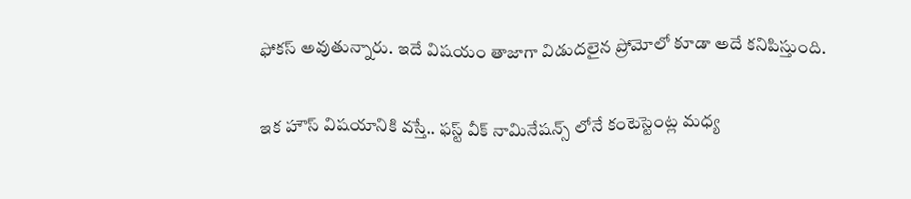ఫోకస్ అవుతున్నారు. ఇదే విషయం తాజాగా విడుదలైన ప్రోమోలో కూడా అదే కనిపిస్తుంది.

ఇక హౌస్ విషయానికి వస్తే.. ఫస్ట్ వీక్ నామినేషన్స్ లోనే కంటెస్టెంట్ల మధ్య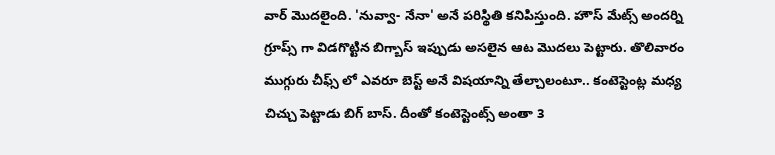వార్ మొదలైంది. 'నువ్వా- నేనా' అనే పరిస్థితి కనిపిస్తుంది. హౌస్ మేట్స్ అందర్ని గ్రూప్స్ గా విడగొట్టిన బిగ్బాస్ ఇప్పుడు అసలైన ఆట మొదలు పెట్టారు. తొలివారం ముగ్గురు చీఫ్స్ లో ఎవరూ బెస్ట్ అనే విషయాన్ని తేల్చాలంటూ.. కంటెస్టెంట్ల మధ్య చిచ్చు పెట్టాడు బిగ్ బాస్. దీంతో కంటెస్టెంట్స్ అంతా 3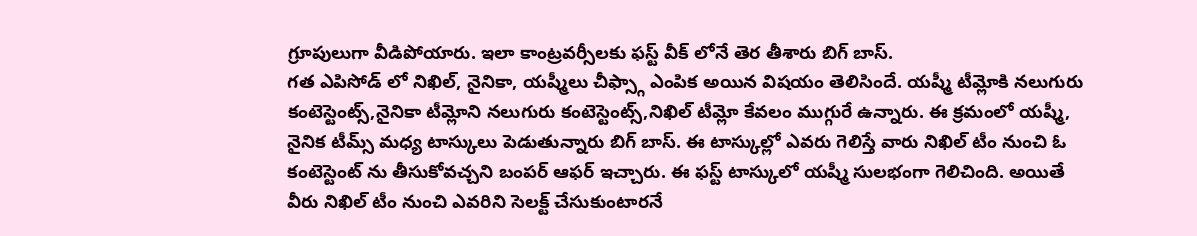గ్రూపులుగా వీడిపోయారు. ఇలా కాంట్రవర్సీలకు ఫస్ట్ వీక్ లోనే తెర తీశారు బిగ్ బాస్.
గత ఎపిసోడ్ లో నిఖిల్, నైనికా, యష్మీలు చీఫ్స్గా ఎంపిక అయిన విషయం తెలిసిందే. యష్మీ టీమ్లోకి నలుగురు కంటెస్టెంట్స్,నైనికా టీమ్లోని నలుగురు కంటెస్టెంట్స్,నిఖిల్ టీమ్లో కేవలం ముగ్గురే ఉన్నారు. ఈ క్రమంలో యష్మీ, నైనిక టీమ్స్ మధ్య టాస్కులు పెడుతున్నారు బిగ్ బాస్. ఈ టాస్కుల్లో ఎవరు గెలిస్తే వారు నిఖిల్ టీం నుంచి ఓ కంటెస్టెంట్ ను తీసుకోవచ్చని బంపర్ ఆఫర్ ఇచ్చారు. ఈ ఫస్ట్ టాస్కులో యష్మీ సులభంగా గెలిచింది. అయితే వీరు నిఖిల్ టీం నుంచి ఎవరిని సెలక్ట్ చేసుకుంటారనే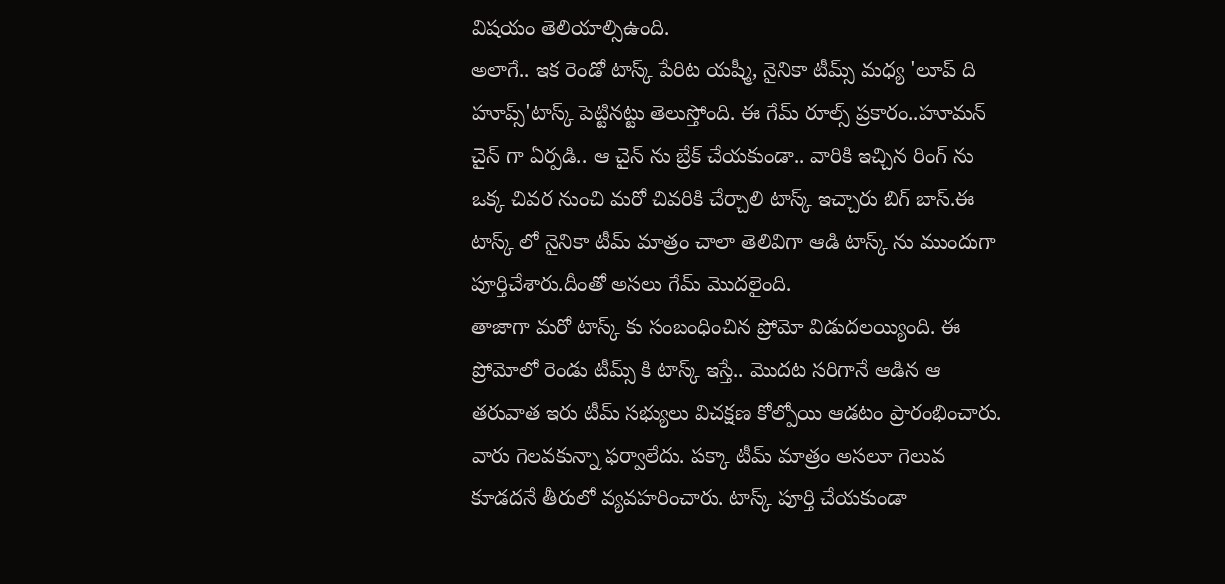విషయం తెలియాల్సిఉంది.
అలాగే.. ఇక రెండో టాస్క్ పేరిట యష్మీ, నైనికా టీమ్స్ మధ్య 'లూప్ ది హూప్స్'టాస్క్ పెట్టినట్టు తెలుస్తోంది. ఈ గేమ్ రూల్స్ ప్రకారం..హూమన్ చైన్ గా ఏర్పడి.. ఆ చైన్ ను బ్రేక్ చేయకుండా.. వారికి ఇచ్చిన రింగ్ ను ఒక్క చివర నుంచి మరో చివరికి చేర్చాలి టాస్క్ ఇచ్చారు బిగ్ బాస్.ఈ టాస్క్ లో నైనికా టీమ్ మాత్రం చాలా తెలివిగా ఆడి టాస్క్ ను ముందుగా పూర్తిచేశారు.దీంతో అసలు గేమ్ మొదలైంది.
తాజాగా మరో టాస్క్ కు సంబంధించిన ప్రోమో విడుదలయ్యింది. ఈ ప్రోమోలో రెండు టీమ్స్ కి టాస్క్ ఇస్తే.. మొదట సరిగానే ఆడిన ఆ తరువాత ఇరు టీమ్ సభ్యులు విచక్షణ కోల్పోయి ఆడటం ప్రారంభించారు. వారు గెలవకున్నా ఫర్వాలేదు. పక్కా టీమ్ మాత్రం అసలూ గెలువ కూడదనే తీరులో వ్యవహరించారు. టాస్క్ పూర్తి చేయకుండా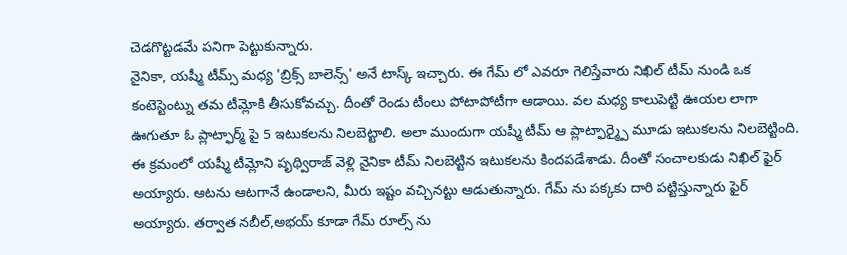చెడగొట్టడమే పనిగా పెట్టుకున్నారు.
నైనికా, యష్మీ టీమ్స్ మధ్య 'బ్రిక్స్ బాలెన్స్' అనే టాస్క్ ఇచ్చారు. ఈ గేమ్ లో ఎవరూ గెలిస్తేవారు నిఖిల్ టీమ్ నుండి ఒక కంటెస్టెంట్ను తమ టీమ్లోకి తీసుకోవచ్చు. దీంతో రెండు టీంలు పోటాపోటీగా ఆడాయి. వల మధ్య కాలుపెట్టి ఊయల లాగా ఊగుతూ ఓ ప్లాట్ఫార్మ్ పై 5 ఇటుకలను నిలబెట్టాలి. అలా ముందుగా యష్మీ టీమ్ ఆ ప్లాట్ఫార్మ్పై మూడు ఇటుకలను నిలబెట్టింది.
ఈ క్రమంలో యష్మీ టీమ్లోని పృథ్విరాజ్ వెళ్లి నైనికా టీమ్ నిలబెట్టిన ఇటుకలను కిందపడేశాడు. దీంతో సంచాలకుడు నిఖిల్ ఫైర్ అయ్యారు. ఆటను ఆటగానే ఉండాలని, మీరు ఇష్టం వచ్చినట్టు ఆడుతున్నారు. గేమ్ ను పక్కకు దారి పట్టిస్తున్నారు ఫైర్ అయ్యారు. తర్వాత నబీల్,అభయ్ కూడా గేమ్ రూల్స్ ను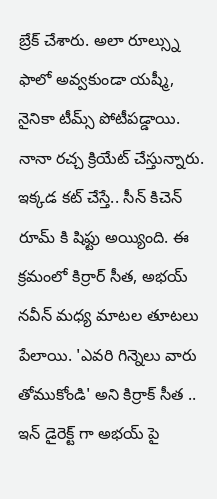బ్రేక్ చేశారు. అలా రూల్స్ను ఫాలో అవ్వకుండా యష్మీ, నైనికా టీమ్స్ పోటీపడ్డాయి. నానా రచ్చ క్రియేట్ చేస్తున్నారు.
ఇక్కడ కట్ చేస్తే.. సీన్ కిచెన్ రూమ్ కి షిఫ్టు అయ్యింది. ఈ క్రమంలో కిర్రార్ సీత, అభయ్ నవీన్ మధ్య మాటల తూటలు పేలాయి. 'ఎవరి గిన్నెలు వారు తోముకోండి' అని కిర్రాక్ సీత .. ఇన్ డైరెక్ట్ గా అభయ్ పై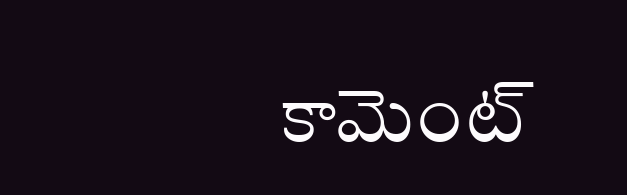కామెంట్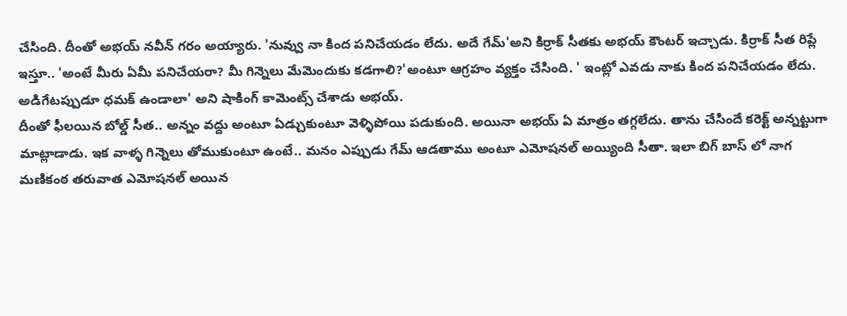చేసింది. దీంతో అభయ్ నవీన్ గరం అయ్యారు. 'నువ్వు నా కింద పనిచేయడం లేదు. అదే గేమ్'అని కిర్రాక్ సీతకు అభయ్ కౌంటర్ ఇచ్చాడు. కిర్రాక్ సీత రిప్లే ఇస్తూ.. 'అంటే మీరు ఏమీ పనిచేయరా? మీ గిన్నెలు మేమెందుకు కడగాలి?'అంటూ ఆగ్రహం వ్యక్తం చేసింది. ' ఇంట్లో ఎవడు నాకు కింద పనిచేయడం లేదు. అడిగేటప్పుడూ ధమక్ ఉండాలా' అని షాకింగ్ కామెంట్స్ చేశాడు అభయ్.
దీంతో ఫీలయిన బోల్డ్ సీత.. అన్నం వద్దు అంటూ ఏడ్చుకుంటూ వెళ్ళిపోయి పడుకుంది. అయినా అభయ్ ఏ మాత్రం తగ్గలేదు. తాను చేసిందే కరెక్ట్ అన్నట్టుగా మాట్లాడాడు. ఇక వాళ్ళ గిన్నెలు తోముకుంటూ ఉంటే.. మనం ఎప్పుడు గేమ్ ఆడతాము అంటూ ఎమోషనల్ అయ్యింది సీతా. ఇలా బిగ్ బాస్ లో నాగ మణికంఠ తరువాత ఎమోషనల్ అయిన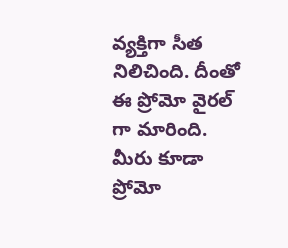వ్యక్తిగా సీత నిలిచింది. దీంతో ఈ ప్రోమో వైరల్ గా మారింది. మీరు కూడా ప్రోమో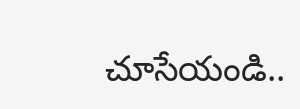చూసేయండి..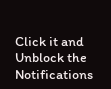Click it and Unblock the Notifications